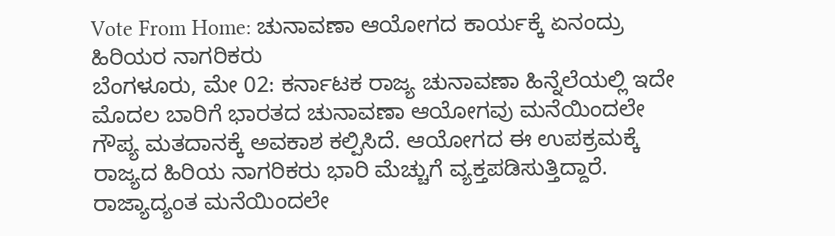Vote From Home: ಚುನಾವಣಾ ಆಯೋಗದ ಕಾರ್ಯಕ್ಕೆ ಏನಂದ್ರು ಹಿರಿಯರ ನಾಗರಿಕರು
ಬೆಂಗಳೂರು, ಮೇ 02: ಕರ್ನಾಟಕ ರಾಜ್ಯ ಚುನಾವಣಾ ಹಿನ್ನೆಲೆಯಲ್ಲಿ ಇದೇ ಮೊದಲ ಬಾರಿಗೆ ಭಾರತದ ಚುನಾವಣಾ ಆಯೋಗವು ಮನೆಯಿಂದಲೇ ಗೌಪ್ಯ ಮತದಾನಕ್ಕೆ ಅವಕಾಶ ಕಲ್ಪಿಸಿದೆ. ಆಯೋಗದ ಈ ಉಪಕ್ರಮಕ್ಕೆ ರಾಜ್ಯದ ಹಿರಿಯ ನಾಗರಿಕರು ಭಾರಿ ಮೆಚ್ಚುಗೆ ವ್ಯಕ್ತಪಡಿಸುತ್ತಿದ್ದಾರೆ.
ರಾಜ್ಯಾದ್ಯಂತ ಮನೆಯಿಂದಲೇ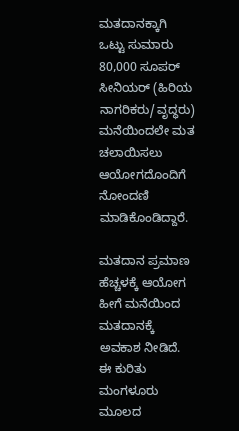ಮತದಾನಕ್ಕಾಗಿ ಒಟ್ಟು ಸುಮಾರು 80,000 ಸೂಪರ್ ಸೀನಿಯರ್ (ಹಿರಿಯ ನಾಗರಿಕರು/ವೃದ್ಧರು) ಮನೆಯಿಂದಲೇ ಮತ ಚಲಾಯಿಸಲು ಆಯೋಗದೊಂದಿಗೆ ನೋಂದಣಿ ಮಾಡಿಕೊಂಡಿದ್ದಾರೆ.

ಮತದಾನ ಪ್ರಮಾಣ ಹೆಚ್ಚಳಕ್ಕೆ ಆಯೋಗ ಹೀಗೆ ಮನೆಯಿಂದ ಮತದಾನಕ್ಕೆ ಅವಕಾಶ ನೀಡಿದೆ. ಈ ಕುರಿತು ಮಂಗಳೂರು ಮೂಲದ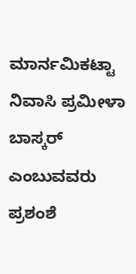ಮಾರ್ನಮಿಕಟ್ಟಾ ನಿವಾಸಿ ಪ್ರಮೀಳಾ ಬಾಸ್ಕರ್ ಎಂಬುವವರು ಪ್ರಶಂಶೆ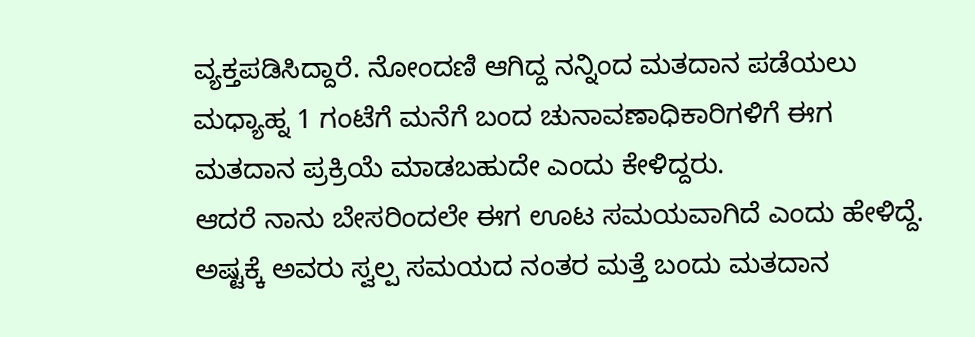ವ್ಯಕ್ತಪಡಿಸಿದ್ದಾರೆ. ನೋಂದಣಿ ಆಗಿದ್ದ ನನ್ನಿಂದ ಮತದಾನ ಪಡೆಯಲು ಮಧ್ಯಾಹ್ನ 1 ಗಂಟೆಗೆ ಮನೆಗೆ ಬಂದ ಚುನಾವಣಾಧಿಕಾರಿಗಳಿಗೆ ಈಗ ಮತದಾನ ಪ್ರಕ್ರಿಯೆ ಮಾಡಬಹುದೇ ಎಂದು ಕೇಳಿದ್ದರು.
ಆದರೆ ನಾನು ಬೇಸರಿಂದಲೇ ಈಗ ಊಟ ಸಮಯವಾಗಿದೆ ಎಂದು ಹೇಳಿದ್ದೆ. ಅಷ್ಟಕ್ಕೆ ಅವರು ಸ್ವಲ್ಪ ಸಮಯದ ನಂತರ ಮತ್ತೆ ಬಂದು ಮತದಾನ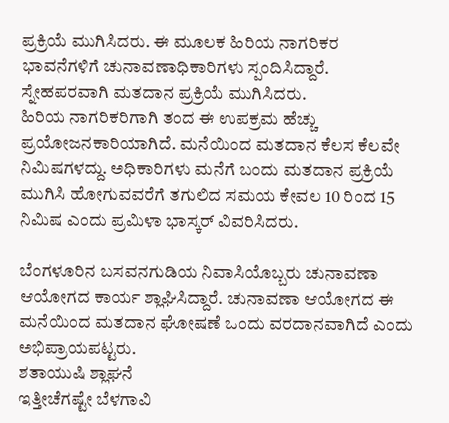ಪ್ರಕ್ರಿಯೆ ಮುಗಿಸಿದರು. ಈ ಮೂಲಕ ಹಿರಿಯ ನಾಗರಿಕರ ಭಾವನೆಗಳಿಗೆ ಚುನಾವಣಾಧಿಕಾರಿಗಳು ಸ್ಪಂದಿಸಿದ್ದಾರೆ. ಸ್ನೇಹಪರವಾಗಿ ಮತದಾನ ಪ್ರಕ್ರಿಯೆ ಮುಗಿಸಿದರು.
ಹಿರಿಯ ನಾಗರಿಕರಿಗಾಗಿ ತಂದ ಈ ಉಪಕ್ರಮ ಹೆಚ್ಚು ಪ್ರಯೋಜನಕಾರಿಯಾಗಿದೆ. ಮನೆಯಿಂದ ಮತದಾನ ಕೆಲಸ ಕೆಲವೇ ನಿಮಿಷಗಳದ್ದು. ಅಧಿಕಾರಿಗಳು ಮನೆಗೆ ಬಂದು ಮತದಾನ ಪ್ರಕ್ರಿಯೆ ಮುಗಿಸಿ ಹೋಗುವವರೆಗೆ ತಗುಲಿದ ಸಮಯ ಕೇವಲ 10 ರಿಂದ 15 ನಿಮಿಷ ಎಂದು ಪ್ರಮಿಳಾ ಭಾಸ್ಕರ್ ವಿವರಿಸಿದರು.

ಬೆಂಗಳೂರಿನ ಬಸವನಗುಡಿಯ ನಿವಾಸಿಯೊಬ್ಬರು ಚುನಾವಣಾ ಆಯೋಗದ ಕಾರ್ಯ ಶ್ಲಾಘಿಸಿದ್ದಾರೆ. ಚುನಾವಣಾ ಆಯೋಗದ ಈ ಮನೆಯಿಂದ ಮತದಾನ ಘೋಷಣೆ ಒಂದು ವರದಾನವಾಗಿದೆ ಎಂದು ಅಭಿಪ್ರಾಯಪಟ್ಟರು.
ಶತಾಯುಷಿ ಶ್ಲಾಘನೆ
ಇತ್ತೀಚೆಗಷ್ಟೇ ಬೆಳಗಾವಿ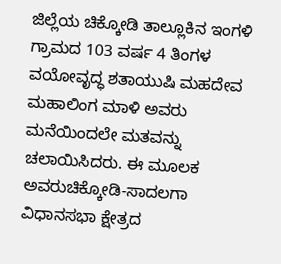ಜಿಲ್ಲೆಯ ಚಿಕ್ಕೋಡಿ ತಾಲ್ಲೂಕಿನ ಇಂಗಳಿ ಗ್ರಾಮದ 103 ವರ್ಷ 4 ತಿಂಗಳ ವಯೋವೃದ್ಧ ಶತಾಯುಷಿ ಮಹದೇವ ಮಹಾಲಿಂಗ ಮಾಳಿ ಅವರು ಮನೆಯಿಂದಲೇ ಮತವನ್ನು ಚಲಾಯಿಸಿದರು. ಈ ಮೂಲಕ ಅವರುಚಿಕ್ಕೋಡಿ-ಸಾದಲಗಾ ವಿಧಾನಸಭಾ ಕ್ಷೇತ್ರದ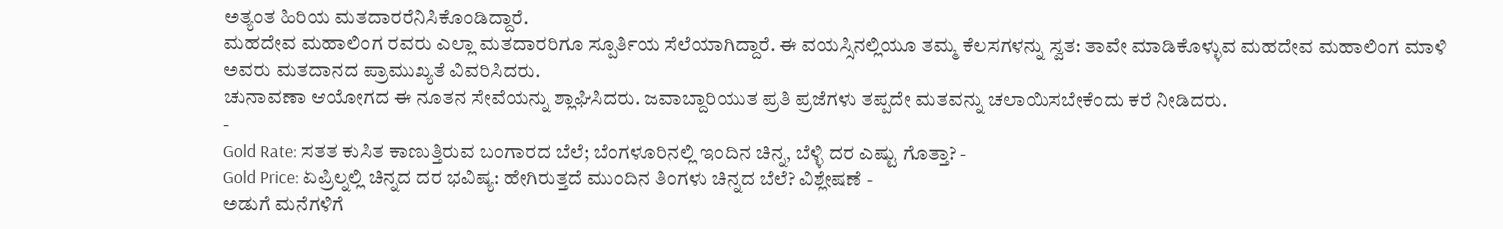ಅತ್ಯಂತ ಹಿರಿಯ ಮತದಾರರೆನಿಸಿಕೊಂಡಿದ್ದಾರೆ.
ಮಹದೇವ ಮಹಾಲಿಂಗ ರವರು ಎಲ್ಲಾ ಮತದಾರರಿಗೂ ಸ್ಪೂರ್ತಿಯ ಸೆಲೆಯಾಗಿದ್ದಾರೆ. ಈ ವಯಸ್ಸಿನಲ್ಲಿಯೂ ತಮ್ಮ ಕೆಲಸಗಳನ್ನು ಸ್ವತ: ತಾವೇ ಮಾಡಿಕೊಳ್ಳುವ ಮಹದೇವ ಮಹಾಲಿಂಗ ಮಾಳಿ ಅವರು ಮತದಾನದ ಪ್ರಾಮುಖ್ಯತೆ ವಿವರಿಸಿದರು.
ಚುನಾವಣಾ ಆಯೋಗದ ಈ ನೂತನ ಸೇವೆಯನ್ನು ಶ್ಲಾಘಿಸಿದರು. ಜವಾಬ್ದಾರಿಯುತ ಪ್ರತಿ ಪ್ರಜೆಗಳು ತಪ್ಪದೇ ಮತವನ್ನು ಚಲಾಯಿಸಬೇಕೆಂದು ಕರೆ ನೀಡಿದರು.
-
Gold Rate: ಸತತ ಕುಸಿತ ಕಾಣುತ್ತಿರುವ ಬಂಗಾರದ ಬೆಲೆ; ಬೆಂಗಳೂರಿನಲ್ಲಿ ಇಂದಿನ ಚಿನ್ನ, ಬೆಳ್ಳಿ ದರ ಎಷ್ಟು ಗೊತ್ತಾ? -
Gold Price: ಏಪ್ರಿಲ್ನಲ್ಲಿ ಚಿನ್ನದ ದರ ಭವಿಷ್ಯ: ಹೇಗಿರುತ್ತದೆ ಮುಂದಿನ ತಿಂಗಳು ಚಿನ್ನದ ಬೆಲೆ? ವಿಶ್ಲೇಷಣೆ -
ಅಡುಗೆ ಮನೆಗಳಿಗೆ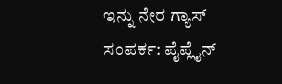ಇನ್ನು ನೇರ ಗ್ಯಾಸ್ ಸಂಪರ್ಕ: ಪೈಪ್ಲೈನ್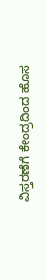ವಿಸ್ತರಣೆಗೆ ಕೇಂದ್ರದಿಂದ ಹೊಸ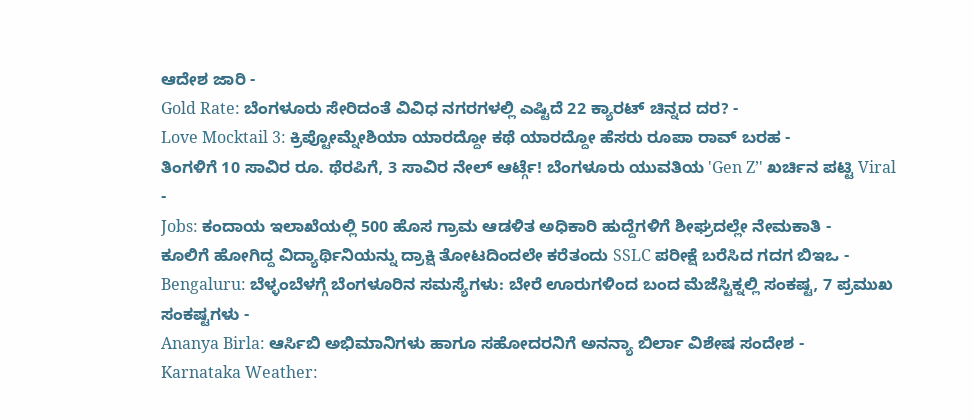ಆದೇಶ ಜಾರಿ -
Gold Rate: ಬೆಂಗಳೂರು ಸೇರಿದಂತೆ ವಿವಿಧ ನಗರಗಳಲ್ಲಿ ಎಷ್ಟಿದೆ 22 ಕ್ಯಾರಟ್ ಚಿನ್ನದ ದರ? -
Love Mocktail 3: ಕ್ರಿಪ್ಟೋಮ್ನೇಶಿಯಾ ಯಾರದ್ದೋ ಕಥೆ ಯಾರದ್ದೋ ಹೆಸರು ರೂಪಾ ರಾವ್ ಬರಹ -
ತಿಂಗಳಿಗೆ 10 ಸಾವಿರ ರೂ. ಥೆರಪಿಗೆ, 3 ಸಾವಿರ ನೇಲ್ ಆರ್ಟ್ಗೆ! ಬೆಂಗಳೂರು ಯುವತಿಯ 'Gen Z’' ಖರ್ಚಿನ ಪಟ್ಟಿ Viral -
Jobs: ಕಂದಾಯ ಇಲಾಖೆಯಲ್ಲಿ 500 ಹೊಸ ಗ್ರಾಮ ಆಡಳಿತ ಅಧಿಕಾರಿ ಹುದ್ದೆಗಳಿಗೆ ಶೀಘ್ರದಲ್ಲೇ ನೇಮಕಾತಿ -
ಕೂಲಿಗೆ ಹೋಗಿದ್ದ ವಿದ್ಯಾರ್ಥಿನಿಯನ್ನು ದ್ರಾಕ್ಷಿ ತೋಟದಿಂದಲೇ ಕರೆತಂದು SSLC ಪರೀಕ್ಷೆ ಬರೆಸಿದ ಗದಗ ಬಿಇಒ -
Bengaluru: ಬೆಳ್ಳಂಬೆಳಗ್ಗೆ ಬೆಂಗಳೂರಿನ ಸಮಸ್ಯೆಗಳು: ಬೇರೆ ಊರುಗಳಿಂದ ಬಂದ ಮೆಜೆಸ್ಟಿಕ್ನಲ್ಲಿ ಸಂಕಷ್ಟ, 7 ಪ್ರಮುಖ ಸಂಕಷ್ಟಗಳು -
Ananya Birla: ಆರ್ಸಿಬಿ ಅಭಿಮಾನಿಗಳು ಹಾಗೂ ಸಹೋದರನಿಗೆ ಅನನ್ಯಾ ಬಿರ್ಲಾ ವಿಶೇಷ ಸಂದೇಶ -
Karnataka Weather: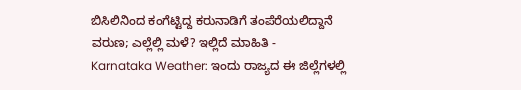ಬಿಸಿಲಿನಿಂದ ಕಂಗೆಟ್ಟಿದ್ದ ಕರುನಾಡಿಗೆ ತಂಪೆರೆಯಲಿದ್ದಾನೆ ವರುಣ; ಎಲ್ಲೆಲ್ಲಿ ಮಳೆ? ಇಲ್ಲಿದೆ ಮಾಹಿತಿ -
Karnataka Weather: ಇಂದು ರಾಜ್ಯದ ಈ ಜಿಲ್ಲೆಗಳಲ್ಲಿ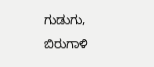ಗುಡುಗು, ಬಿರುಗಾಳಿ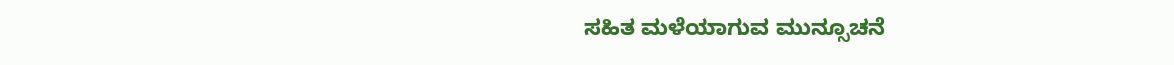ಸಹಿತ ಮಳೆಯಾಗುವ ಮುನ್ಸೂಚನೆ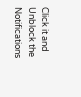Click it and Unblock the Notifications